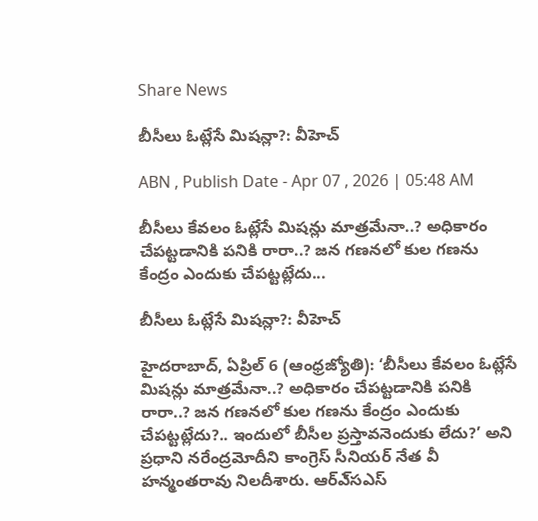Share News

బీసీలు ఓట్లేసే మిషన్లా?: వీహెచ్‌

ABN , Publish Date - Apr 07 , 2026 | 05:48 AM

బీసీలు కేవలం ఓట్లేసే మిషన్లు మాత్రమేనా..? అధికారం చేపట్టడానికి పనికి రారా..? జన గణనలో కుల గణను కేంద్రం ఎందుకు చేపట్టట్లేదు...

బీసీలు ఓట్లేసే మిషన్లా?: వీహెచ్‌

హైదరాబాద్‌, ఏప్రిల్‌ 6 (ఆంధ్రజ్యోతి): ‘బీసీలు కేవలం ఓట్లేసే మిషన్లు మాత్రమేనా..? అధికారం చేపట్టడానికి పనికి రారా..? జన గణనలో కుల గణను కేంద్రం ఎందుకు చేపట్టట్లేదు?.. ఇందులో బీసీల ప్రస్తావనెందుకు లేదు?’ అని ప్రధాని నరేంద్రమోదీని కాంగ్రెస్‌ సీనియర్‌ నేత వీ హన్మంతరావు నిలదీశారు. ఆర్‌ఎ్‌సఎస్‌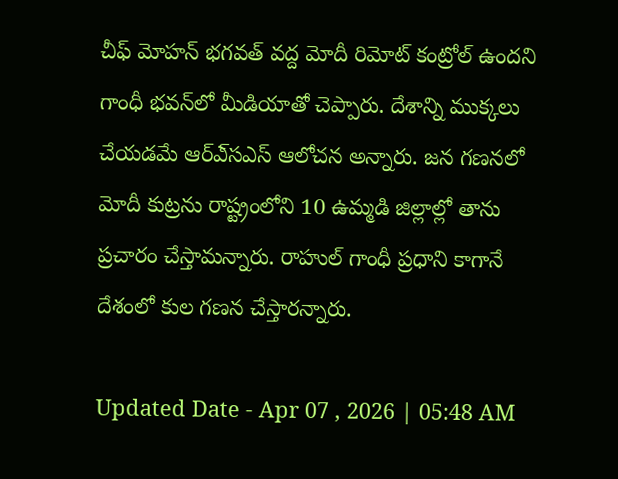చీఫ్‌ మోహన్‌ భగవత్‌ వద్ద మోదీ రిమోట్‌ కంట్రోల్‌ ఉందని గాంధీ భవన్‌లో మీడియాతో చెప్పారు. దేశాన్ని ముక్కలు చేయడమే ఆర్‌ఎ్‌సఎస్‌ ఆలోచన అన్నారు. జన గణనలో మోదీ కుట్రను రాష్ట్రంలోని 10 ఉమ్మడి జిల్లాల్లో తాను ప్రచారం చేస్తామన్నారు. రాహుల్‌ గాంధీ ప్రధాని కాగానే దేశంలో కుల గణన చేస్తారన్నారు.

Updated Date - Apr 07 , 2026 | 05:48 AM